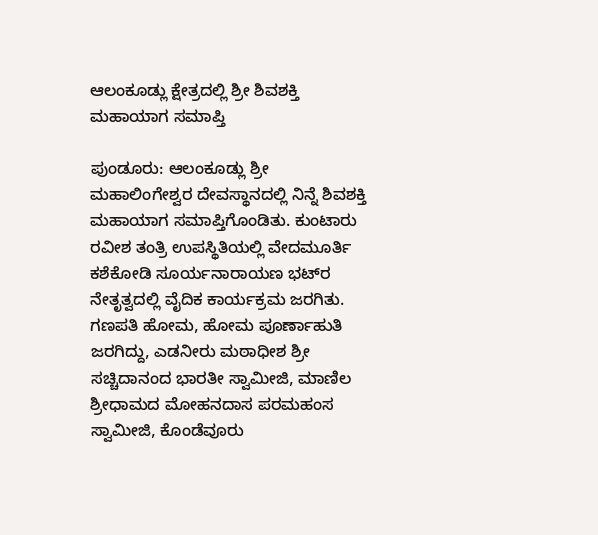ಆಲಂಕೂಡ್ಲು ಕ್ಷೇತ್ರದಲ್ಲಿ ಶ್ರೀ ಶಿವಶಕ್ತಿ ಮಹಾಯಾಗ ಸಮಾಪ್ತಿ

ಪುಂಡೂರು: ಆಲಂಕೂಡ್ಲು ಶ್ರೀ ಮಹಾಲಿಂಗೇಶ್ವರ ದೇವಸ್ಥಾನದಲ್ಲಿ ನಿನ್ನೆ ಶಿವಶಕ್ತಿ ಮಹಾಯಾಗ ಸಮಾಪ್ತಿಗೊಂಡಿತು. ಕುಂಟಾರು ರವೀಶ ತಂತ್ರಿ ಉಪಸ್ಥಿತಿಯಲ್ಲಿ ವೇದಮೂರ್ತಿ ಕಶೆಕೋಡಿ ಸೂರ್ಯನಾರಾಯಣ ಭಟ್‌ರ ನೇತೃತ್ವದಲ್ಲಿ ವೈದಿಕ ಕಾರ್ಯಕ್ರಮ ಜರಗಿತು. ಗಣಪತಿ ಹೋಮ, ಹೋಮ ಪೂರ್ಣಾಹುತಿ ಜರಗಿದ್ದು, ಎಡನೀರು ಮಠಾಧೀಶ ಶ್ರೀ ಸಚ್ಚಿದಾನಂದ ಭಾರತೀ ಸ್ವಾಮೀಜಿ, ಮಾಣಿಲ ಶ್ರೀಧಾಮದ ಮೋಹನದಾಸ ಪರಮಹಂಸ ಸ್ವಾಮೀಜಿ, ಕೊಂಡೆವೂರು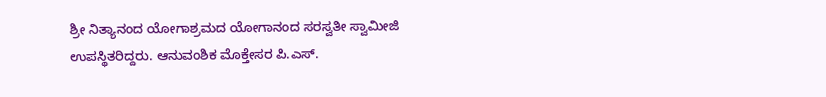ಶ್ರೀ ನಿತ್ಯಾನಂದ ಯೋಗಾಶ್ರಮದ ಯೋಗಾನಂದ ಸರಸ್ವತೀ ಸ್ವಾಮೀಜಿ ಉಪಸ್ಥಿತರಿದ್ದರು. ಆನುವಂಶಿಕ ಮೊಕ್ತೇಸರ ಪಿ.ಎಸ್.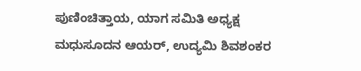ಪುಣಿಂಚಿತ್ತಾಯ, ಯಾಗ ಸಮಿತಿ ಅಧ್ಯಕ್ಷ ಮಧುಸೂದನ ಆಯರ್, ಉದ್ಯಮಿ ಶಿವಶಂಕರ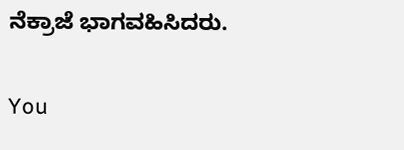ನೆಕ್ರಾಜೆ ಭಾಗವಹಿಸಿದರು.

You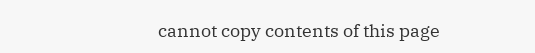cannot copy contents of this page